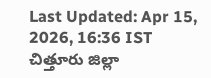Last Updated: Apr 15, 2026, 16:36 IST
చిత్తూరు జిల్లా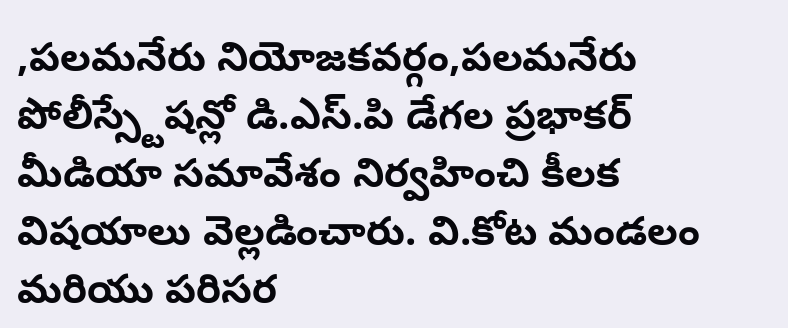,పలమనేరు నియోజకవర్గం,పలమనేరు పోలీస్స్టేషన్లో డి.ఎస్.పి డేగల ప్రభాకర్ మీడియా సమావేశం నిర్వహించి కీలక విషయాలు వెల్లడించారు. వి.కోట మండలం మరియు పరిసర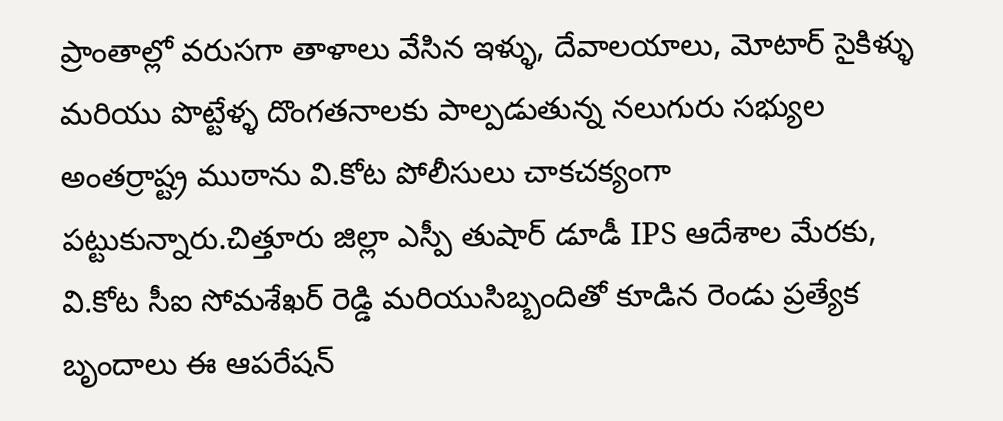ప్రాంతాల్లో వరుసగా తాళాలు వేసిన ఇళ్ళు, దేవాలయాలు, మోటార్ సైకిళ్ళు మరియు పొట్టేళ్ళ దొంగతనాలకు పాల్పడుతున్న నలుగురు సభ్యుల అంతర్రాష్ట్ర ముఠాను వి.కోట పోలీసులు చాకచక్యంగా పట్టుకున్నారు.చిత్తూరు జిల్లా ఎస్పీ తుషార్ డూడీ IPS ఆదేశాల మేరకు, వి.కోట సీఐ సోమశేఖర్ రెడ్డి మరియుసిబ్బందితో కూడిన రెండు ప్రత్యేక బృందాలు ఈ ఆపరేషన్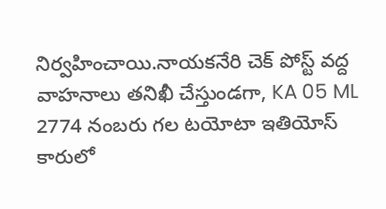నిర్వహించాయి.నాయకనేరి చెక్ పోస్ట్ వద్ద వాహనాలు తనిఖీ చేస్తుండగా, KA 05 ML 2774 నంబరు గల టయోటా ఇతియోస్ కారులో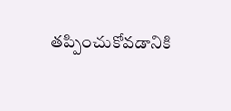తప్పించుకోవడానికి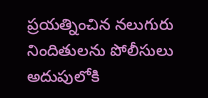ప్రయత్నించిన నలుగురు నిందితులను పోలీసులు అదుపులోకి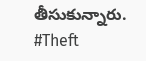తీసుకున్నారు.
#Theft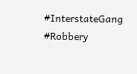#InterstateGang #Robbery